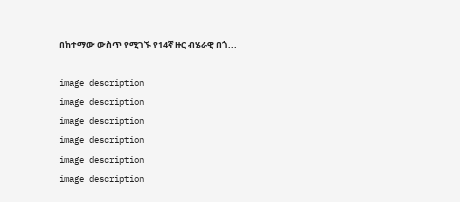በከተማው ውስጥ የሚገኙ የ14ኛ ዙር ብሄራዊ በጎ...

image description
image description
image description
image description
image description
image description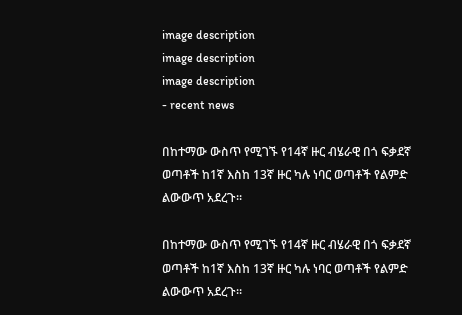image description
image description
image description
- recent news

በከተማው ውስጥ የሚገኙ የ14ኛ ዙር ብሄራዊ በጎ ፍቃደኛ ወጣቶች ከ1ኛ እስከ 13ኛ ዙር ካሉ ነባር ወጣቶች የልምድ ልውውጥ አደረጉ።

በከተማው ውስጥ የሚገኙ የ14ኛ ዙር ብሄራዊ በጎ ፍቃደኛ ወጣቶች ከ1ኛ እስከ 13ኛ ዙር ካሉ ነባር ወጣቶች የልምድ ልውውጥ አደረጉ።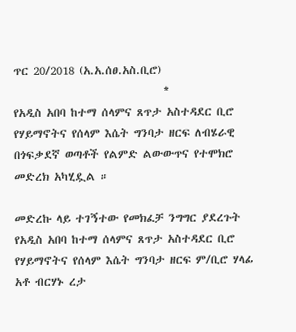ጥር 20/2018 (አ.አ.ሰፀ.አስ.ቢሮ)
                              *
የአዲስ አበባ ከተማ ሰላምና ጸጥታ አስተዳደር ቢሮ የሃይማኖትና የሰላም እሴት ግንባታ ዘርፍ ለብሄራዊ በጎፍቃደኛ ወጣቶች የልምድ ልውውጥና የተሞክሮ መድረክ አካሂዷል ።

መድረኩ ላይ ተገኝተው የመክፈቻ ንግግር ያደረጉት የአዲስ አበባ ከተማ ሰላምና ጸጥታ አስተዳደር ቢሮ የሃይማኖትና የሰላም እሴት ግንባታ ዘርፍ ም/ቢሮ ሃላፊ አቶ ብርሃኑ ረታ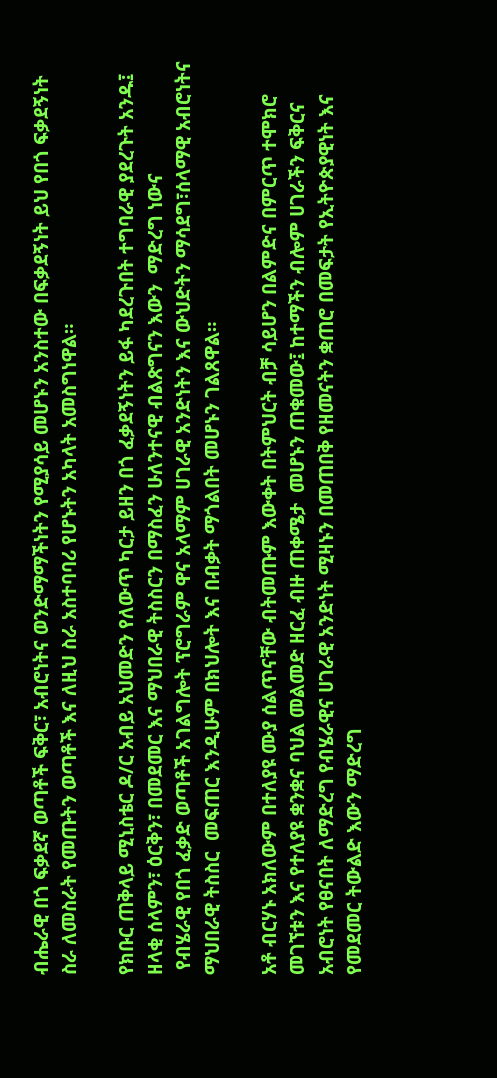ብሔራዊ በጎ ፍቃደኛ ወጣቶች ፍቅር፣ አብሮነትና ወንድማማችነትን የሚያሳይ መሆኑን አንስተው በፍቃደኝነት ይህ የበጎ ፍቃደኝነት ስራ ለመስራት የመጡትን ወጣቶች እና ለዚህ ስራ አስተባባሪ የሆኑትን አካላት አመስግነዋል።

የክቡር ጠቅላይ ሚኒስቴር ዶ/ር አብይ አህመድን የለውጥ ካርታ ይዘን በጎ ፈቃደኝነትን ይፋ ካደረጉበት ተግባራዊ ያደረጉት አንዱ፤ ዘላቂ ሰላምን፣ ዕርቅን፣ በመደመር እና ማህበራዊ ትስስርን በማስፈን ሁለንተናዊ ብልጽግናን እውን  ማድረግ ነውና
 የብሄራዊ የበጎ ፈቃድ ወጣቶች አገልግሎት ፕሮግራም ዋና አላማም ሀገራዊ አንድነትን እና ውህድትን ማሳደግ፣ሰላማዊ አብሮነትና ማህበራዊ ትስስር  መፍጠር እንዲሁም በክህሎት እና በብቃት ማጎልበት መሆኑን ገልጸዋል።

አቶ ብርሃኑ አክለውም በተለያዩ ሙያ ሰልጥናቸው ብትመጡም እውቀት በትምህርት ብቻ ሳይሆን በልምድና በምርጥ ተሞክሮ መገኘቱን እና የተለያዩ ቋንቋና ባህል መልመድ ዘርፈ ብዙ ጠቀሜታ  መሆኑን ጠቁመው፤ ከተማችን ብሎም ሀገራችን ፍቅርና አብሮነት የፀናበት ለማድረግ የብሄራዊና ሀገራዊ አንድነት ሚዛኑን በመጠበቅ የዘመናትን ቋጠሮ በመፍታት የኢትዮጵያዊነት እና የመደመር ትውልድ እውን ማድረግ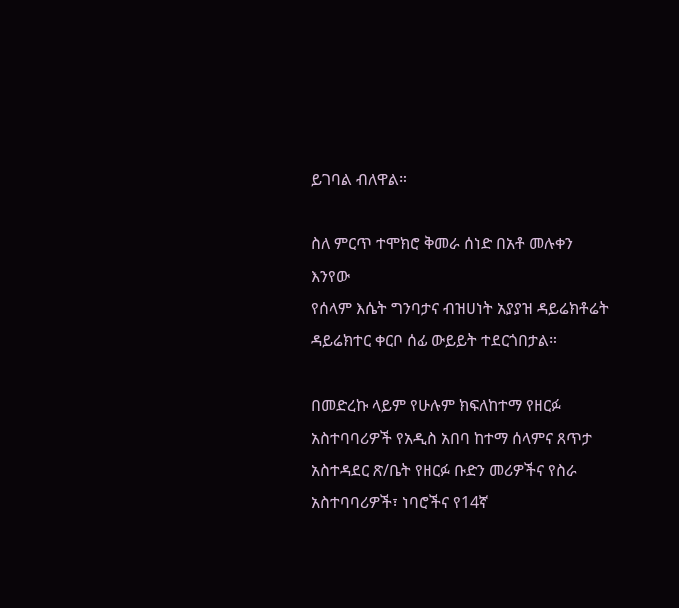ይገባል ብለዋል።

ስለ ምርጥ ተሞክሮ ቅመራ ሰነድ በአቶ መሉቀን እንየው
የሰላም እሴት ግንባታና ብዝሀነት አያያዝ ዳይሬክቶሬት ዳይሬክተር ቀርቦ ሰፊ ውይይት ተደርጎበታል።

በመድረኩ ላይም የሁሉም ክፍለከተማ የዘርፉ አስተባባሪዎች የአዲስ አበባ ከተማ ሰላምና ጸጥታ አስተዳደር ጽ/ቤት የዘርፉ ቡድን መሪዎችና የስራ አስተባባሪዎች፣ ነባሮችና የ14ኛ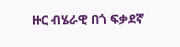ዙር ብሄራዊ በጎ ፍቃደኛ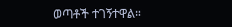ወጣቶች ተገኝተዋል።